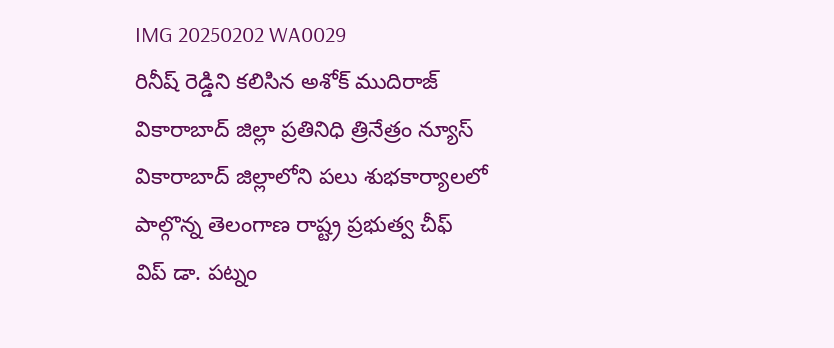IMG 20250202 WA0029
రినీష్ రెడ్డిని కలిసిన అశోక్ ముదిరాజ్
వికారాబాద్ జిల్లా ప్రతినిధి త్రినేత్రం న్యూస్ వికారాబాద్ జిల్లాలోని పలు శుభకార్యాలలో పాల్గొన్న తెలంగాణ రాష్ట్ర ప్రభుత్వ చీఫ్ విప్ డా. పట్నం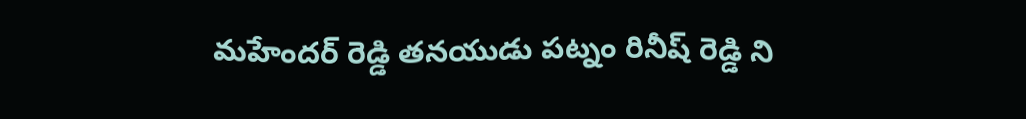మహేందర్ రెడ్డి తనయుడు పట్నం రినీష్ రెడ్డి ని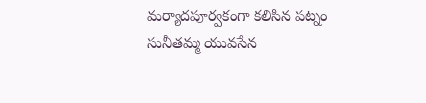మర్యాదపూర్వకంగా కలిసిన పట్నం సునీతమ్మ యువసేన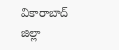వికారాబాద్ జిల్లా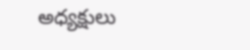అధ్యక్షులు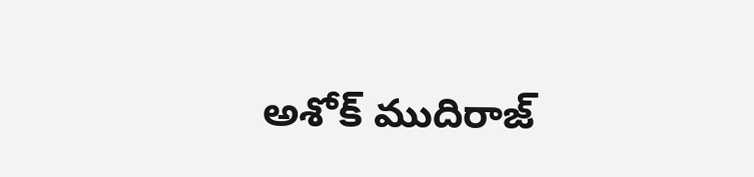అశోక్ ముదిరాజ్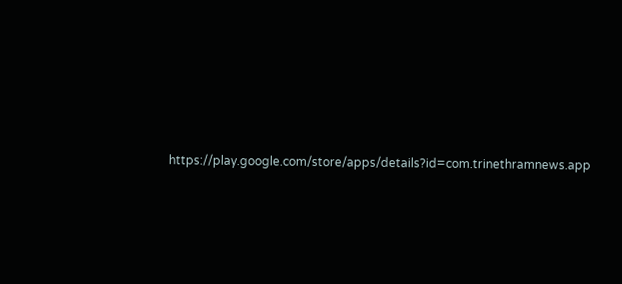https://play.google.com/store/apps/details?id=com.trinethramnews.app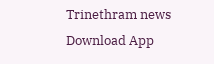Trinethram news
Download App